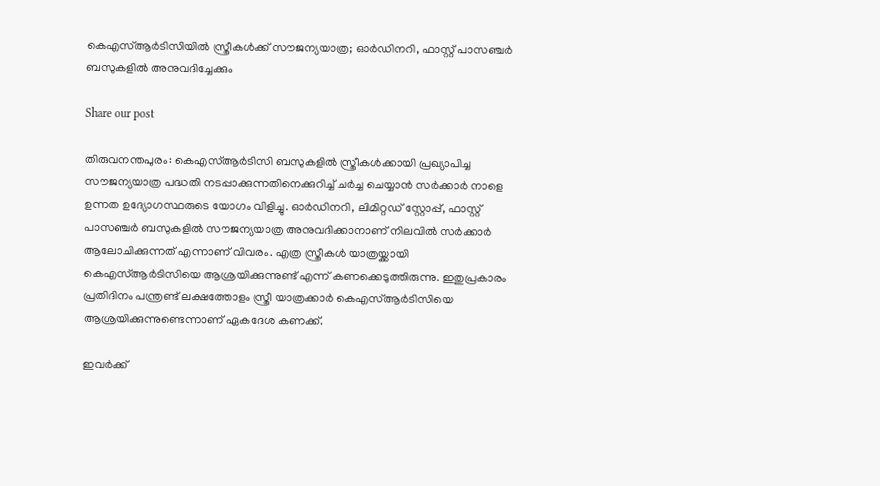കെഎസ്ആർടിസിയിൽ സ്ത്രീകൾക്ക് സൗജന്യയാത്ര; ഓർഡിനറി, ഫാസ്റ്റ് പാസഞ്ചർ ബസുകളിൽ അനുവദിച്ചേക്കും

Share our post

തിരുവനന്തപുരം: കെഎസ്ആർടിസി ബസുകളിൽ സ്ത്രീകൾക്കായി പ്രഖ്യാപിച്ച സൗജന്യയാത്ര പദ്ധതി നടപ്പാക്കുന്നതിനെക്കുറിച്ച് ചർച്ച ചെയ്യാൻ സർക്കാർ നാളെ ഉന്നത ഉദ്യോഗസ്ഥരുടെ യോഗം വിളിച്ചു. ഓർഡിനറി, ലിമിറ്റഡ് സ്റ്റോപ്പ്, ഫാസ്റ്റ് പാസഞ്ചർ ബസുകളിൽ സൗജന്യയാത്ര അനുവദിക്കാനാണ് നിലവിൽ സർക്കാർ ആലോചിക്കുന്നത് എന്നാണ് വിവരം. എത്ര സ്ത്രീകൾ യാത്രയ്ക്കായി കെഎസ്ആർടിസിയെ ആശ്രയിക്കുന്നുണ്ട് എന്ന് കണക്കെടുത്തിരുന്നു. ഇതുപ്രകാരം പ്രതിദിനം പന്ത്രണ്ട് ലക്ഷത്തോളം സ്ത്രീ യാത്രക്കാർ കെഎസ്ആർടിസിയെ ആശ്രയിക്കുന്നുണ്ടെന്നാണ് ഏകദേശ കണക്ക്.

ഇവർക്ക്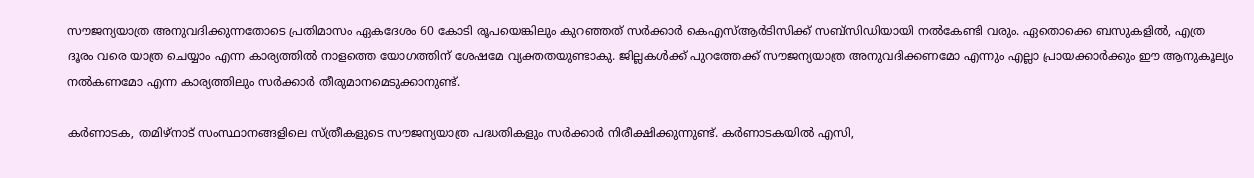സൗജന്യയാത്ര അനുവദിക്കുന്നതോടെ പ്രതിമാസം ഏകദേശം 60 കോടി രൂപയെങ്കിലും കുറഞ്ഞത് സർക്കാർ കെഎസ്ആർടിസിക്ക് സബ്‌സിഡിയായി നൽകേണ്ടി വരും. ഏതൊക്കെ ബസുകളിൽ, എത്ര ദൂരം വരെ യാത്ര ചെയ്യാം എന്ന കാര്യത്തിൽ നാളത്തെ യോഗത്തിന് ശേഷമേ വ്യക്തതയുണ്ടാകു. ജില്ലകൾക്ക് പുറത്തേക്ക് സൗജന്യയാത്ര അനുവദിക്കണമോ എന്നും എല്ലാ പ്രായക്കാർക്കും ഈ ആനുകൂല്യം നൽകണമോ എന്ന കാര്യത്തിലും സർക്കാർ തീരുമാനമെടുക്കാനുണ്ട്.

കർണാടക, തമിഴ്‌നാട് സംസ്ഥാനങ്ങളിലെ സ്ത്രീകളുടെ സൗജന്യയാത്ര പദ്ധതികളും സർക്കാർ നിരീക്ഷിക്കുന്നുണ്ട്. കർണാടകയിൽ എസി,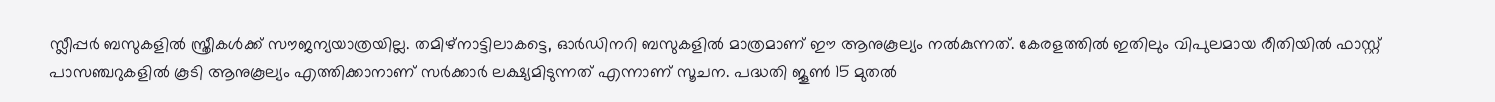സ്ലീപ്പർ ബസുകളിൽ സ്ത്രീകൾക്ക് സൗജന്യയാത്രയില്ല. തമിഴ്‌നാട്ടിലാകട്ടെ, ഓർഡിനറി ബസുകളിൽ മാത്രമാണ് ഈ ആനുകൂല്യം നൽകുന്നത്. കേരളത്തിൽ ഇതിലും വിപുലമായ രീതിയിൽ ഫാസ്റ്റ് പാസഞ്ചറുകളിൽ കൂടി ആനുകൂല്യം എത്തിക്കാനാണ് സർക്കാർ ലക്ഷ്യമിടുന്നത് എന്നാണ് സൂചന. പദ്ധതി ജൂൺ 15 മുതൽ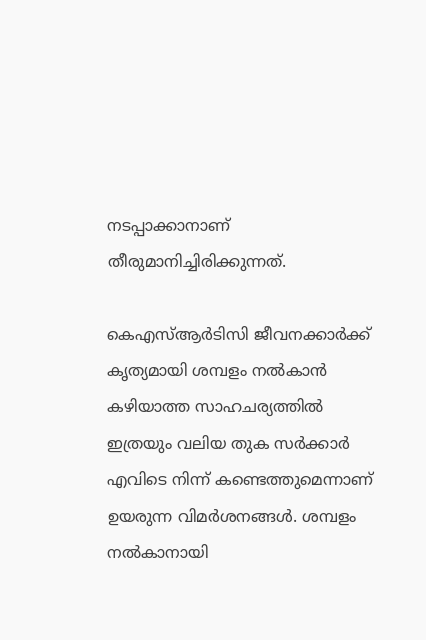നടപ്പാക്കാനാണ് തീരുമാനിച്ചിരിക്കുന്നത്.

കെഎസ്ആർടിസി ജീവനക്കാർക്ക് കൃത്യമായി ശമ്പളം നൽകാൻ കഴിയാത്ത സാഹചര്യത്തിൽ ഇത്രയും വലിയ തുക സർക്കാർ എവിടെ നിന്ന് കണ്ടെത്തുമെന്നാണ് ഉയരുന്ന വിമർശനങ്ങൾ. ശമ്പളം നൽകാനായി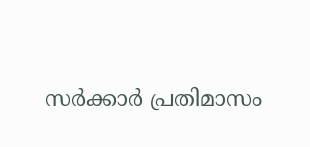സർക്കാർ പ്രതിമാസം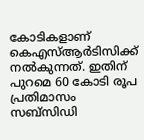കോടികളാണ് കെഎസ്ആർടിസിക്ക് നൽകുന്നത്. ഇതിന് പുറമെ 60 കോടി രൂപ പ്രതിമാസം സബ്‌സിഡി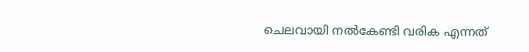ചെലവായി നൽകേണ്ടി വരിക എന്നത്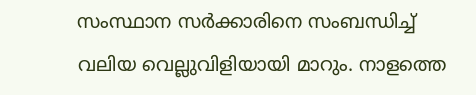സംസ്ഥാന സർക്കാരിനെ സംബന്ധിച്ച് വലിയ വെല്ലുവിളിയായി മാറും. നാളത്തെ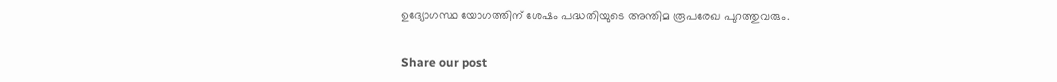ഉദ്യോഗസ്ഥ യോഗത്തിന് ശേഷം പദ്ധതിയുടെ അന്തിമ രൂപരേഖ പുറത്തുവരും.


Share our post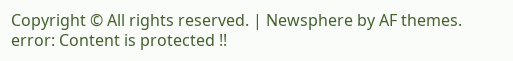Copyright © All rights reserved. | Newsphere by AF themes.
error: Content is protected !!